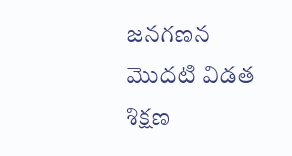జనగణన మొదటి విడత శిక్షణ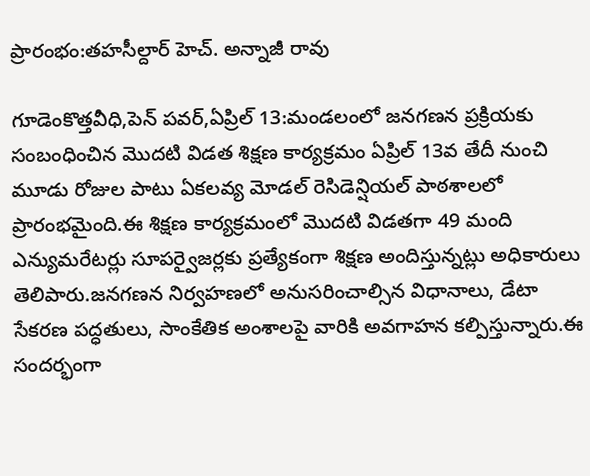ప్రారంభం:తహసీల్దార్ హెచ్. అన్నాజీ రావు

గూడెంకొత్తవీధి,పెన్ పవర్,ఏప్రిల్ 13:మండలంలో జనగణన ప్రక్రియకు సంబంధించిన మొదటి విడత శిక్షణ కార్యక్రమం ఏప్రిల్ 13వ తేదీ నుంచి మూడు రోజుల పాటు ఏకలవ్య మోడల్ రెసిడెన్షియల్ పాఠశాలలో ప్రారంభమైంది.ఈ శిక్షణ కార్యక్రమంలో మొదటి విడతగా 49 మంది ఎన్యుమరేటర్లు సూపర్వైజర్లకు ప్రత్యేకంగా శిక్షణ అందిస్తున్నట్లు అధికారులు తెలిపారు.జనగణన నిర్వహణలో అనుసరించాల్సిన విధానాలు, డేటా సేకరణ పద్ధతులు, సాంకేతిక అంశాలపై వారికి అవగాహన కల్పిస్తున్నారు.ఈ సందర్భంగా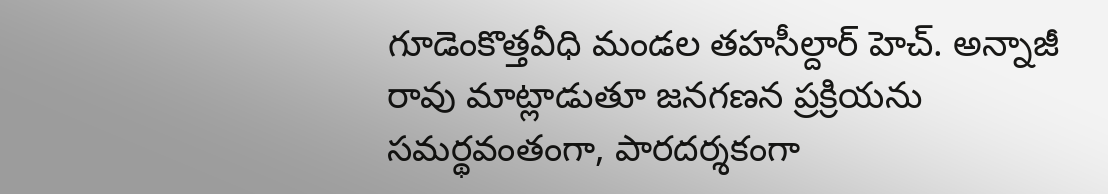గూడెంకొత్తవీధి మండల తహసీల్దార్ హెచ్. అన్నాజీ రావు మాట్లాడుతూ జనగణన ప్రక్రియను సమర్థవంతంగా, పారదర్శకంగా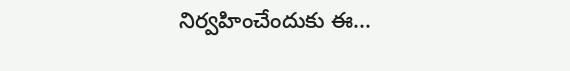నిర్వహించేందుకు ఈ...